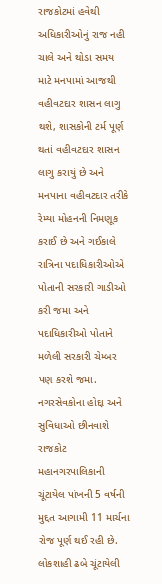રાજકોટમાં હવેથી અધિકારીઓનું રાજ નહી ચાલે અને થોડા સમય માટે મનપામાં આજથી વહીવટદાર શાસન લાગુ થશે, શાસકોની ટર્મ પૂર્ણ થતાં વહીવટદાર શાસન લાગુ કરાયું છે અને મનપાના વહીવટદાર તરીકે રેમ્યા મોહનની નિમણૂક કરાઈ છે અને ગઈકાલે રાત્રિના પદાધિકારીઓએ પોતાની સરકારી ગાડીઓ કરી જમા અને પદાધિકારીઓ પોતાને મળેલી સરકારી ચેમ્બર પણ કરશે જમા.
નગરસેવકોના હોદ્દા અને સુવિધાઓ છીનવાશે
રાજકોટ મહાનગરપાલિકાની ચૂંટાયેલ પાંખની 5 વર્ષની મુદ્દત આગામી 11 માર્ચના રોજ પૂર્ણ થઈ રહી છે. લોકશાહી ઢબે ચૂંટાયેલી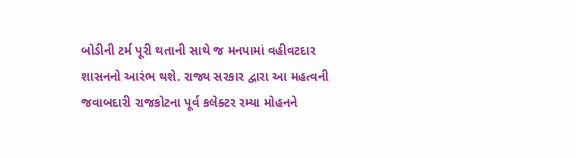બોડીની ટર્મ પૂરી થતાની સાથે જ મનપામાં વહીવટદાર શાસનનો આરંભ થશે. રાજ્ય સરકાર દ્વારા આ મહત્વની જવાબદારી રાજકોટના પૂર્વ કલેક્ટર રમ્યા મોહનને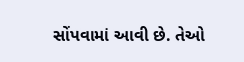સોંપવામાં આવી છે. તેઓ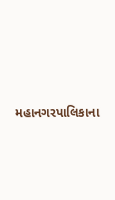મહાનગરપાલિકાના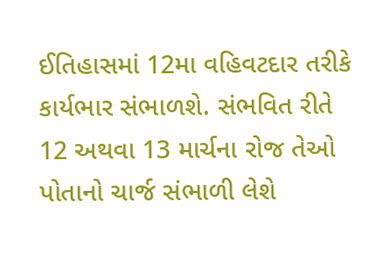ઈતિહાસમાં 12મા વહિવટદાર તરીકે કાર્યભાર સંભાળશે. સંભવિત રીતે 12 અથવા 13 માર્ચના રોજ તેઓ પોતાનો ચાર્જ સંભાળી લેશે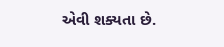એવી શક્યતા છે.